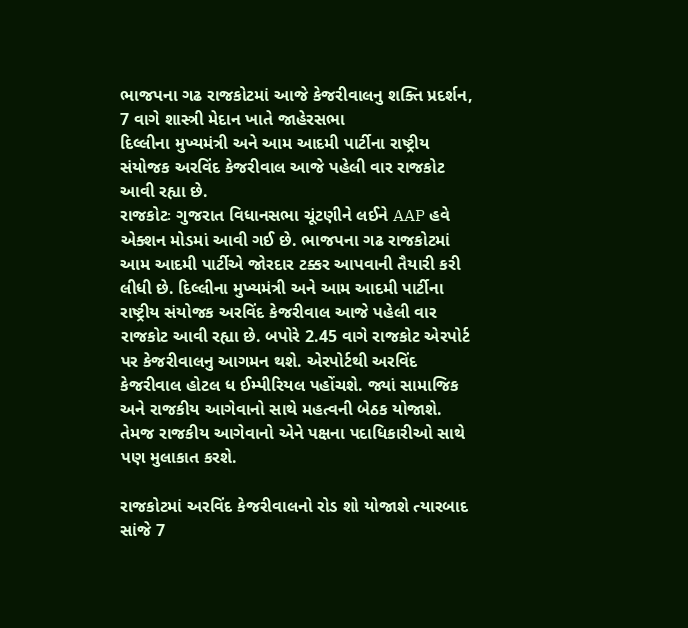ભાજપના ગઢ રાજકોટમાં આજે કેજરીવાલનુ શક્તિ પ્રદર્શન, 7 વાગે શાસ્ત્રી મેદાન ખાતે જાહેરસભા
દિલ્લીના મુખ્યમંત્રી અને આમ આદમી પાર્ટીના રાષ્ટ્રીય સંયોજક અરવિંદ કેજરીવાલ આજે પહેલી વાર રાજકોટ આવી રહ્યા છે.
રાજકોટઃ ગુજરાત વિધાનસભા ચૂંટણીને લઈને AAP હવે એક્શન મોડમાં આવી ગઈ છે. ભાજપના ગઢ રાજકોટમાં આમ આદમી પાર્ટીએ જોરદાર ટક્કર આપવાની તૈયારી કરી લીધી છે. દિલ્લીના મુખ્યમંત્રી અને આમ આદમી પાર્ટીના રાષ્ટ્રીય સંયોજક અરવિંદ કેજરીવાલ આજે પહેલી વાર રાજકોટ આવી રહ્યા છે. બપોરે 2.45 વાગે રાજકોટ એરપોર્ટ પર કેજરીવાલનુ આગમન થશે. એરપોર્ટથી અરવિંદ કેજરીવાલ હોટલ ધ ઈમ્પીરિયલ પહોંચશે. જ્યાં સામાજિક અને રાજકીય આગેવાનો સાથે મહત્વની બેઠક યોજાશે. તેમજ રાજકીય આગેવાનો એને પક્ષના પદાધિકારીઓ સાથે પણ મુલાકાત કરશે.

રાજકોટમાં અરવિંદ કેજરીવાલનો રોડ શો યોજાશે ત્યારબાદ સાંજે 7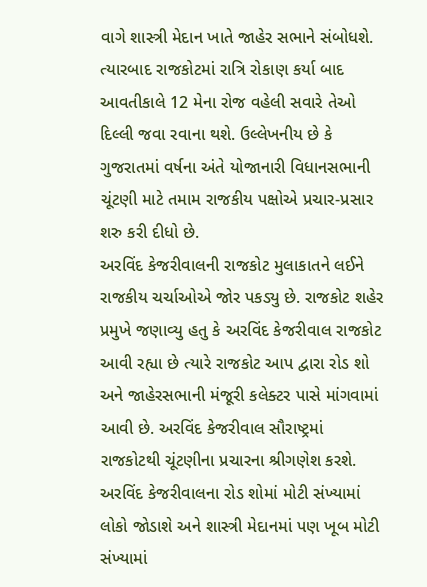વાગે શાસ્ત્રી મેદાન ખાતે જાહેર સભાને સંબોધશે. ત્યારબાદ રાજકોટમાં રાત્રિ રોકાણ કર્યા બાદ આવતીકાલે 12 મેના રોજ વહેલી સવારે તેઓ દિલ્લી જવા રવાના થશે. ઉલ્લેખનીય છે કે ગુજરાતમાં વર્ષના અંતે યોજાનારી વિધાનસભાની ચૂંટણી માટે તમામ રાજકીય પક્ષોએ પ્રચાર-પ્રસાર શરુ કરી દીધો છે.
અરવિંદ કેજરીવાલની રાજકોટ મુલાકાતને લઈને રાજકીય ચર્ચાઓએ જોર પકડ્યુ છે. રાજકોટ શહેર પ્રમુખે જણાવ્યુ હતુ કે અરવિંદ કેજરીવાલ રાજકોટ આવી રહ્યા છે ત્યારે રાજકોટ આપ દ્વારા રોડ શો અને જાહેરસભાની મંજૂરી કલેક્ટર પાસે માંગવામાં આવી છે. અરવિંદ કેજરીવાલ સૌરાષ્ટ્રમાં રાજકોટથી ચૂંટણીના પ્રચારના શ્રીગણેશ કરશે. અરવિંદ કેજરીવાલના રોડ શોમાં મોટી સંખ્યામાં લોકો જોડાશે અને શાસ્ત્રી મેદાનમાં પણ ખૂબ મોટી સંખ્યામાં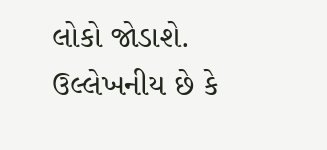લોકો જોડાશે.
ઉલ્લેખનીય છે કે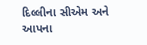દિલ્લીના સીએમ અને આપના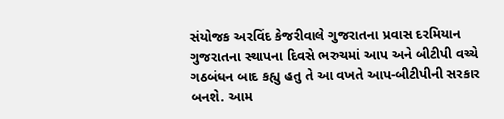સંયોજક અરવિંદ કેજરીવાલે ગુજરાતના પ્રવાસ દરમિયાન ગુજરાતના સ્થાપના દિવસે ભરુચમાં આપ અને બીટીપી વચ્ચે ગઠબંધન બાદ કહ્યુ હતુ તે આ વખતે આપ-બીટીપીની સરકાર બનશે. આમ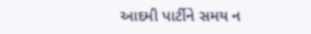આદમી પાર્ટીને સમય ન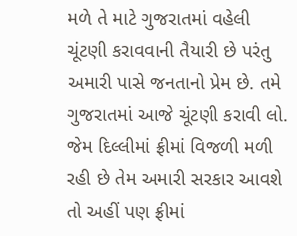મળે તે માટે ગુજરાતમાં વહેલી ચૂંટણી કરાવવાની તૈયારી છે પરંતુ અમારી પાસે જનતાનો પ્રેમ છે. તમે ગુજરાતમાં આજે ચૂંટણી કરાવી લો. જેમ દિલ્લીમાં ફ્રીમાં વિજળી મળી રહી છે તેમ અમારી સરકાર આવશે તો અહીં પણ ફ્રીમાં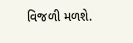વિજળી મળશે.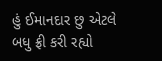હું ઈમાનદાર છુ એટલે બધુ ફ્રી કરી રહ્યો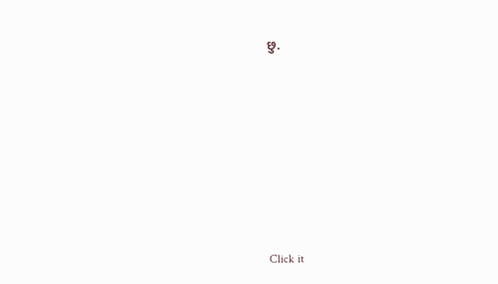છુ.












Click it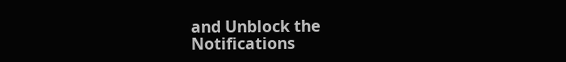and Unblock the Notifications